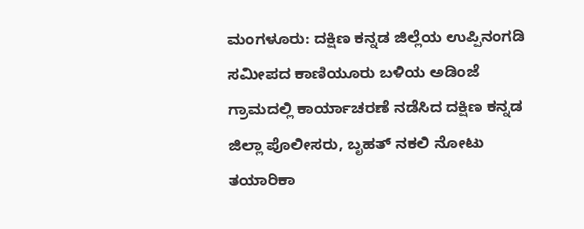ಮಂಗಳೂರು: ದಕ್ಷಿಣ ಕನ್ನಡ ಜಿಲ್ಲೆಯ ಉಪ್ಪಿನಂಗಡಿ ಸಮೀಪದ ಕಾಣಿಯೂರು ಬಳಿಯ ಅಡಿಂಜೆ ಗ್ರಾಮದಲ್ಲಿ ಕಾರ್ಯಾಚರಣೆ ನಡೆಸಿದ ದಕ್ಷಿಣ ಕನ್ನಡ ಜಿಲ್ಲಾ ಪೊಲೀಸರು, ಬೃಹತ್ ನಕಲಿ ನೋಟು ತಯಾರಿಕಾ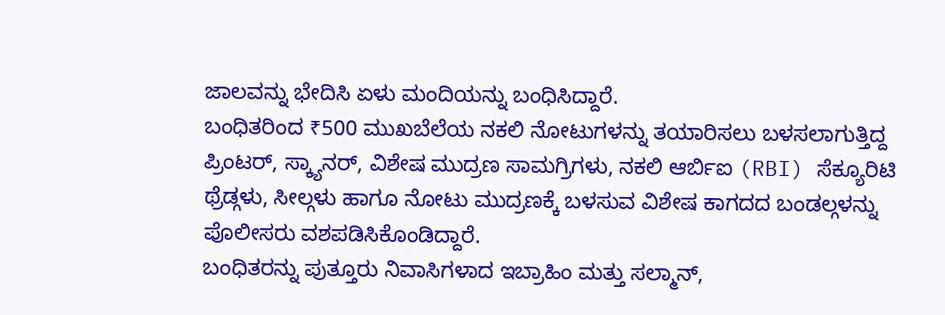ಜಾಲವನ್ನು ಭೇದಿಸಿ ಏಳು ಮಂದಿಯನ್ನು ಬಂಧಿಸಿದ್ದಾರೆ.
ಬಂಧಿತರಿಂದ ₹500 ಮುಖಬೆಲೆಯ ನಕಲಿ ನೋಟುಗಳನ್ನು ತಯಾರಿಸಲು ಬಳಸಲಾಗುತ್ತಿದ್ದ ಪ್ರಿಂಟರ್, ಸ್ಕ್ಯಾನರ್, ವಿಶೇಷ ಮುದ್ರಣ ಸಾಮಗ್ರಿಗಳು, ನಕಲಿ ಆರ್ಬಿಐ (RBI) ಸೆಕ್ಯೂರಿಟಿ ಥ್ರೆಡ್ಗಳು, ಸೀಲ್ಗಳು ಹಾಗೂ ನೋಟು ಮುದ್ರಣಕ್ಕೆ ಬಳಸುವ ವಿಶೇಷ ಕಾಗದದ ಬಂಡಲ್ಗಳನ್ನು ಪೊಲೀಸರು ವಶಪಡಿಸಿಕೊಂಡಿದ್ದಾರೆ.
ಬಂಧಿತರನ್ನು ಪುತ್ತೂರು ನಿವಾಸಿಗಳಾದ ಇಬ್ರಾಹಿಂ ಮತ್ತು ಸಲ್ಮಾನ್,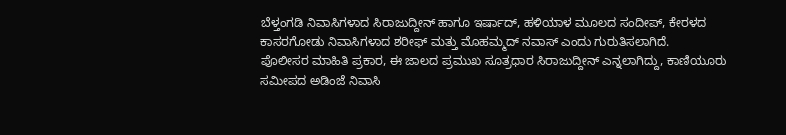ಬೆಳ್ತಂಗಡಿ ನಿವಾಸಿಗಳಾದ ಸಿರಾಜುದ್ದೀನ್ ಹಾಗೂ ಇರ್ಷಾದ್, ಹಳಿಯಾಳ ಮೂಲದ ಸಂದೀಪ್, ಕೇರಳದ ಕಾಸರಗೋಡು ನಿವಾಸಿಗಳಾದ ಶರೀಫ್ ಮತ್ತು ಮೊಹಮ್ಮದ್ ನವಾಸ್ ಎಂದು ಗುರುತಿಸಲಾಗಿದೆ.
ಪೊಲೀಸರ ಮಾಹಿತಿ ಪ್ರಕಾರ, ಈ ಜಾಲದ ಪ್ರಮುಖ ಸೂತ್ರಧಾರ ಸಿರಾಜುದ್ದೀನ್ ಎನ್ನಲಾಗಿದ್ದು, ಕಾಣಿಯೂರು ಸಮೀಪದ ಅಡಿಂಜೆ ನಿವಾಸಿ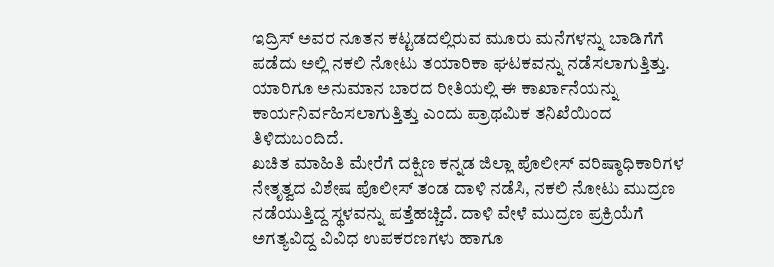ಇದ್ರಿಸ್ ಅವರ ನೂತನ ಕಟ್ಟಡದಲ್ಲಿರುವ ಮೂರು ಮನೆಗಳನ್ನು ಬಾಡಿಗೆಗೆ ಪಡೆದು ಅಲ್ಲಿ ನಕಲಿ ನೋಟು ತಯಾರಿಕಾ ಘಟಕವನ್ನು ನಡೆಸಲಾಗುತ್ತಿತ್ತು. ಯಾರಿಗೂ ಅನುಮಾನ ಬಾರದ ರೀತಿಯಲ್ಲಿ ಈ ಕಾರ್ಖಾನೆಯನ್ನು ಕಾರ್ಯನಿರ್ವಹಿಸಲಾಗುತ್ತಿತ್ತು ಎಂದು ಪ್ರಾಥಮಿಕ ತನಿಖೆಯಿಂದ ತಿಳಿದುಬಂದಿದೆ.
ಖಚಿತ ಮಾಹಿತಿ ಮೇರೆಗೆ ದಕ್ಷಿಣ ಕನ್ನಡ ಜಿಲ್ಲಾ ಪೊಲೀಸ್ ವರಿಷ್ಠಾಧಿಕಾರಿಗಳ ನೇತೃತ್ವದ ವಿಶೇಷ ಪೊಲೀಸ್ ತಂಡ ದಾಳಿ ನಡೆಸಿ, ನಕಲಿ ನೋಟು ಮುದ್ರಣ ನಡೆಯುತ್ತಿದ್ದ ಸ್ಥಳವನ್ನು ಪತ್ತೆಹಚ್ಚಿದೆ. ದಾಳಿ ವೇಳೆ ಮುದ್ರಣ ಪ್ರಕ್ರಿಯೆಗೆ ಅಗತ್ಯವಿದ್ದ ವಿವಿಧ ಉಪಕರಣಗಳು ಹಾಗೂ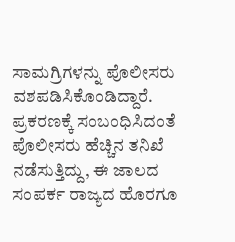ಸಾಮಗ್ರಿಗಳನ್ನು ಪೊಲೀಸರು ವಶಪಡಿಸಿಕೊಂಡಿದ್ದಾರೆ.
ಪ್ರಕರಣಕ್ಕೆ ಸಂಬಂಧಿಸಿದಂತೆ ಪೊಲೀಸರು ಹೆಚ್ಚಿನ ತನಿಖೆ ನಡೆಸುತ್ತಿದ್ದು, ಈ ಜಾಲದ ಸಂಪರ್ಕ ರಾಜ್ಯದ ಹೊರಗೂ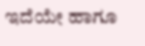ಇದೆಯೇ ಹಾಗೂ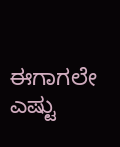ಈಗಾಗಲೇ ಎಷ್ಟು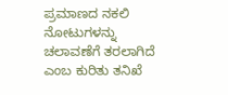ಪ್ರಮಾಣದ ನಕಲಿ ನೋಟುಗಳನ್ನು ಚಲಾವಣೆಗೆ ತರಲಾಗಿದೆ ಎಂಬ ಕುರಿತು ತನಿಖೆ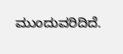ಮುಂದುವರಿದಿದೆ.